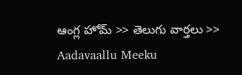ఆంగ్ల హోమ్ >> తెలుగు వార్తలు >> Aadavaallu Meeku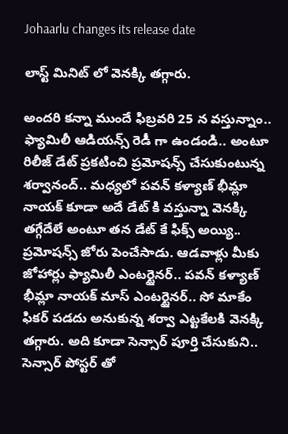Johaarlu changes its release date

లాస్ట్ మినిట్ లో వెనక్కి తగ్గారు.

అందరి కన్నా ముందే ఫిబ్రవరి 25 న వస్తున్నాం.. ఫ్యామిలీ ఆడియన్స్ రెడీ గా ఉండండి.. అంటూ రిలీజ్ డేట్ ప్రకటించి ప్రమోషన్స్ చేసుకుంటున్న శర్వానంద్.. మధ్యలో పవన్ కళ్యాణ్ భీమ్లా నాయక్ కూడా అదే డేట్ కి వస్తున్నా వెనక్కి తగ్గేదేలే అంటూ తన డేట్ కే ఫిక్స్ అయ్యి.. ప్రమోషన్స్ జోరు పెంచేసాడు. ఆడవాళ్లు మీకు జోహార్లు ఫ్యామిలీ ఎంటర్టైనర్.. పవన్ కళ్యాణ్ భీమ్లా నాయక్ మాస్ ఎంటర్టైనర్.. సో మాకేం ఫికర్ పడదు అనుకున్న శర్వా ఎట్టకేలకి వెనక్కి తగ్గారు. అది కూడా సెన్సార్ పూర్తి చేసుకుని.. సెన్సార్ పోస్టర్ తో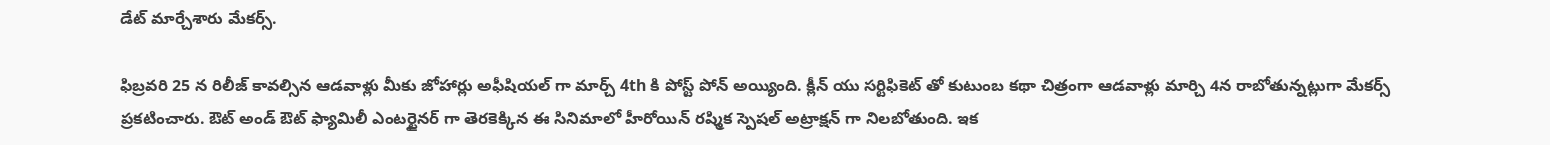డేట్ మార్చేశారు మేకర్స్.

ఫిబ్రవరి 25 న రిలీజ్ కావల్సిన ఆడవాళ్లు మీకు జోహార్లు అఫీషియల్ గా మార్చ్ 4th కి పోస్ట్ పోన్ అయ్యింది. క్లీన్ యు సర్టిఫికెట్ తో కుటుంబ కథా చిత్రంగా ఆడవాళ్లు మార్చి 4న రాబోతున్నట్లుగా మేకర్స్ ప్రకటించారు. ఔట్ అండ్ ఔట్‌ ఫ్యామిలీ ఎంటర్టైనర్ గా తెరకెక్కిన ఈ సినిమాలో హీరోయిన్ రష్మిక స్పెషల్ అట్రాక్షన్ గా నిలబోతుంది. ఇక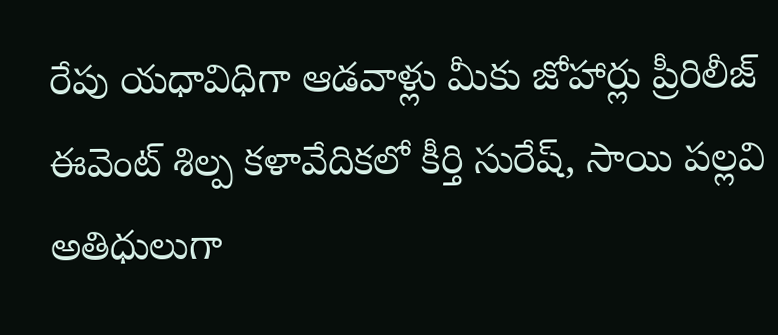రేపు యధావిధిగా ఆడవాళ్లు మీకు జోహార్లు ప్రీరిలీజ్ ఈవెంట్ శిల్ప కళావేదికలో కీర్తి సురేష్, సాయి పల్లవి అతిధులుగా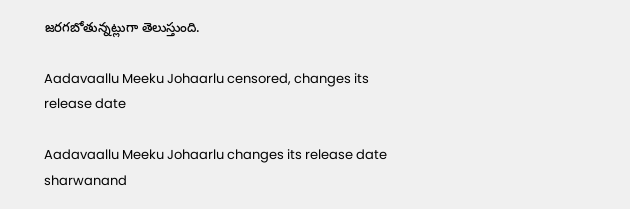జరగబోతున్నట్లుగా తెలుస్తుంది.

Aadavaallu Meeku Johaarlu censored, changes its release date

Aadavaallu Meeku Johaarlu changes its release date
sharwanand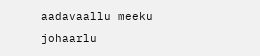aadavaallu meeku johaarlu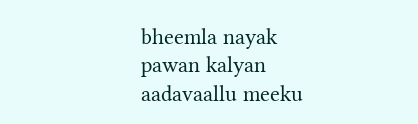bheemla nayak
pawan kalyan
aadavaallu meeku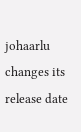johaarlu changes its release date